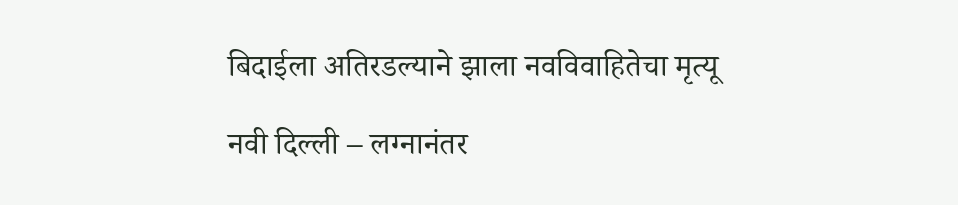बिदाईला अतिरडल्याने झाला नवविवाहितेचा मृत्यू

नवी दिल्ली – लग्नानंतर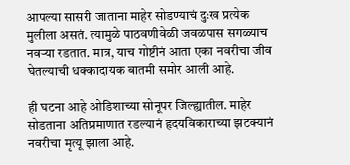आपल्या सासरी जाताना माहेर सोडण्याचं दुःख प्रत्येक मुलीला असतं. त्यामुळे पाठवणीवेळी जवळपास सगळ्याच नवऱ्या रडतात. मात्र, याच गोष्टीनं आता एका नवरीचा जीव घेतल्याची धक्कादायक बातमी समोर आली आहे.

ही घटना आहे ओडिशाच्या सोनूपर जिल्ह्यातील. माहेर सोडताना अतिप्रमाणात रडल्यानं हृदयविकाराच्या झटक्यानं नवरीचा मृत्यू झाला आहे.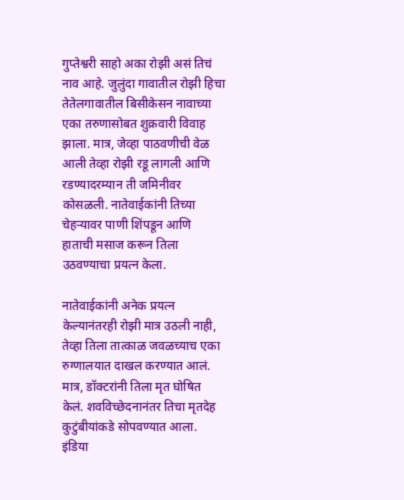गुप्तेश्वरी साहो अका रोझी असं तिचं नाव आहे. जुलुंदा गावातील रोझी हिचा तेतेलगावातील बिसीकेसन नावाच्या एका तरुणासोबत शुक्रवारी विवाह झाला. मात्र, जेव्हा पाठवणीची वेळ आली तेव्हा रोझी रडू लागली आणि रडण्यादरम्यान ती जमिनीवर कोसळली. नातेवाईकांनी तिच्या चेहऱ्यावर पाणी शिंपडून आणि हाताची मसाज करून तिला उठवण्याचा प्रयत्न केला.

नातेवाईकांनी अनेक प्रयत्न केल्यानंतरही रोझी मात्र उठली नाही, तेव्हा तिला तात्काळ जवळच्याच एका रुग्णालयात दाखल करण्यात आलं. मात्र, डॉक्टरांनी तिला मृत घोषित केलं. शवविच्छेदनानंतर तिचा मृतदेह कुटुंबीयांकडे सोपवण्यात आला. इंडिया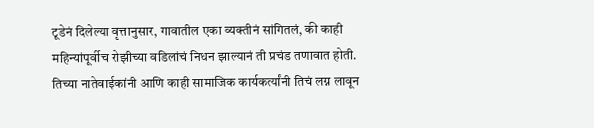टूडेनं दिलेल्या वृत्तानुसार, गावातील एका व्यक्तीनं सांगितलं, की काही महिन्यांपूर्वीच रोझीच्या वडिलांचं निधन झाल्यानं ती प्रचंड तणावात होती. तिच्या नातेवाईकांनी आणि काही सामाजिक कार्यकर्त्यांनी तिचं लग्न लावून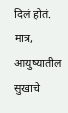दिलं होतं. मात्र, आयुष्यातील सुखाचे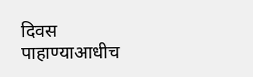दिवस पाहाण्याआधीच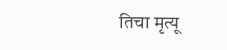तिचा मृत्यू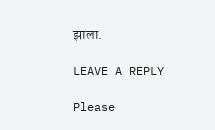झाला.

LEAVE A REPLY

Please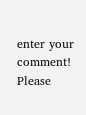enter your comment!
Please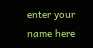enter your name here